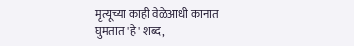मृत्यूच्या काही वेळेआधी कानात घुमतात 'हे' शब्द,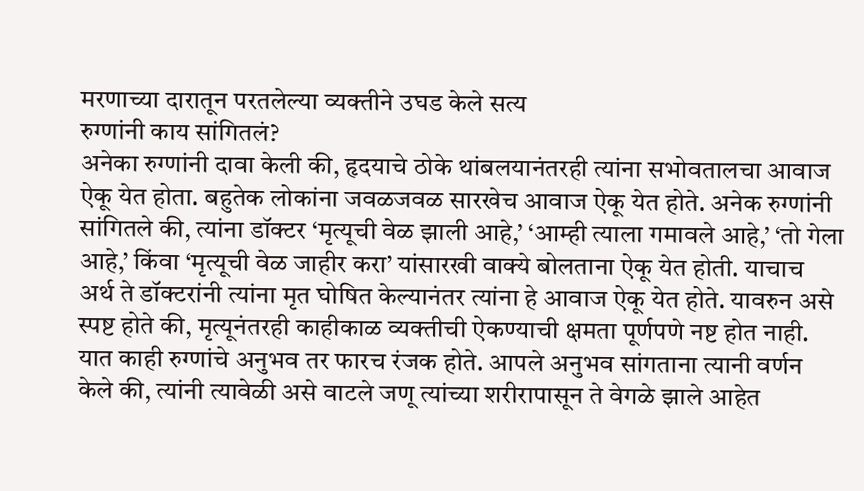मरणाच्या दारातून परतलेल्या व्यक्तीने उघड केले सत्य
रुग्णांनी काय सांगितलं?
अनेका रुग्णांनी दावा केली की, हृदयाचे ठोके थांबलयानंतरही त्यांना सभोवतालचा आवाज ऐकू येत होता. बहुतेक लोकांना जवळजवळ सारखेच आवाज ऐकू येत होते. अनेक रुग्णांनी सांगितले की, त्यांना डॉक्टर ‘मृत्यूची वेळ झाली आहे,’ ‘आम्ही त्याला गमावले आहे,’ ‘तो गेला आहे,’ किंवा ‘मृत्यूची वेळ जाहीर करा’ यांसारखी वाक्ये बोलताना ऐकू येत होती. याचाच अर्थ ते डॉक्टरांनी त्यांना मृत घोषित केल्यानंतर त्यांना हे आवाज ऐकू येत होते. यावरुन असे स्पष्ट होते की, मृत्यूनंतरही काहीकाळ व्यक्तीची ऐकण्याची क्षमता पूर्णपणे नष्ट होत नाही. यात काही रुग्णांचे अनुभव तर फारच रंजक होते. आपले अनुभव सांगताना त्यानी वर्णन केले की, त्यांनी त्यावेळी असे वाटले जणू त्यांच्या शरीरापासून ते वेगळे झाले आहेत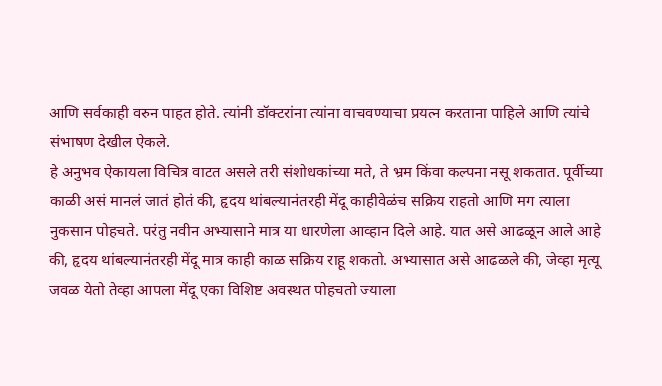आणि सर्वकाही वरुन पाहत होते. त्यांनी डॉक्टरांना त्यांना वाचवण्याचा प्रयत्न करताना पाहिले आणि त्यांचे संभाषण देखील ऐकले.
हे अनुभव ऐकायला विचित्र वाटत असले तरी संशोधकांच्या मते, ते भ्रम किंवा कल्पना नसू शकतात. पूर्वीच्या काळी असं मानलं जातं होतं की, हृदय थांबल्यानंतरही मेंदू काहीवेळंच सक्रिय राहतो आणि मग त्याला नुकसान पोहचते. परंतु नवीन अभ्यासाने मात्र या धारणेला आव्हान दिले आहे. यात असे आढळून आले आहे की, हृदय थांबल्यानंतरही मेंदू मात्र काही काळ सक्रिय राहू शकतो. अभ्यासात असे आढळले की, जेव्हा मृत्यू जवळ येतो तेव्हा आपला मेंदू एका विशिष्ट अवस्थत पोहचतो ज्याला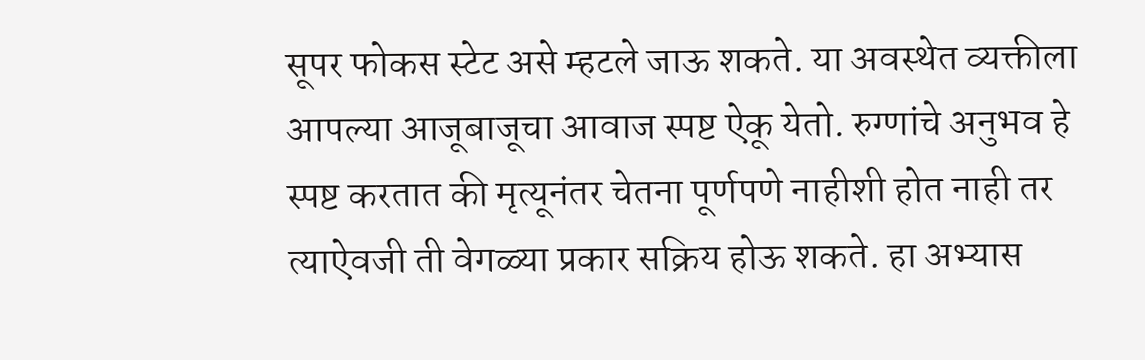सूपर फोकस स्टेट असे म्हटले जाऊ शकते. या अवस्थेत व्यक्तीला आपल्या आजूबाजूचा आवाज स्पष्ट ऐकू येतो. रुग्णांचे अनुभव हे स्पष्ट करतात की मृत्यूनंतर चेतना पूर्णपणे नाहीशी होत नाही तर त्याऐवजी ती वेगळ्या प्रकार सक्रिय होऊ शकते. हा अभ्यास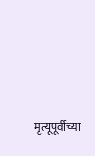मृत्यूपूर्वीच्या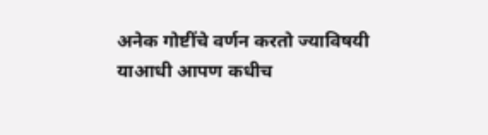अनेक गोष्टींचे वर्णन करतो ज्याविषयी याआधी आपण कधीच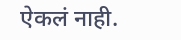ऐकलं नाही.